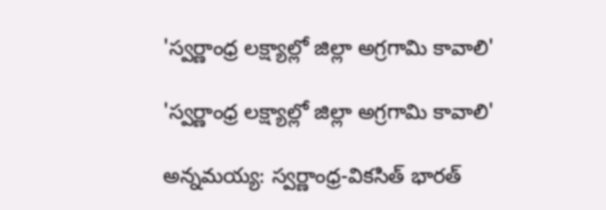'స్వర్ణాంధ్ర లక్ష్యాల్లో జిల్లా అగ్రగామి కావాలి'

'స్వర్ణాంధ్ర లక్ష్యాల్లో జిల్లా అగ్రగామి కావాలి'

అన్నమయ్య: స్వర్ణాంధ్ర-వికసిత్ భారత్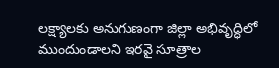లక్ష్యాలకు అనుగుణంగా జిల్లా అభివృద్ధిలో ముందుండాలని ఇరవై సూత్రాల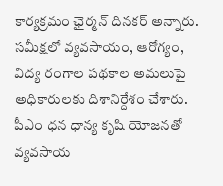కార్యక్రమం ఛైర్మన్ దినకర్ అన్నారు. సమీక్షలో వ్యవసాయం, ఆరోగ్యం, విద్య రంగాల పథకాల అమలుపై అధికారులకు దిశానిర్దేశం చేశారు. పీఎం ధన ధాన్య కృషి యోజనతో వ్యవసాయ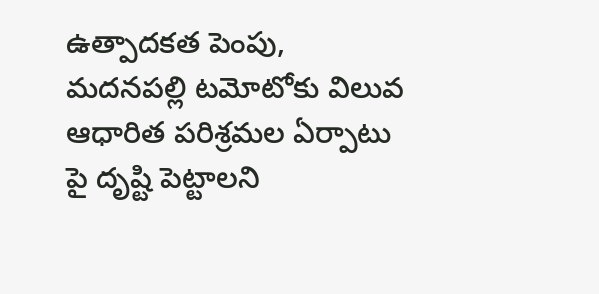ఉత్పాదకత పెంపు, మదనపల్లి టమోటోకు విలువ ఆధారిత పరిశ్రమల ఏర్పాటు పై దృష్టి పెట్టాలని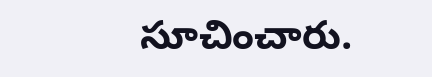సూచించారు.